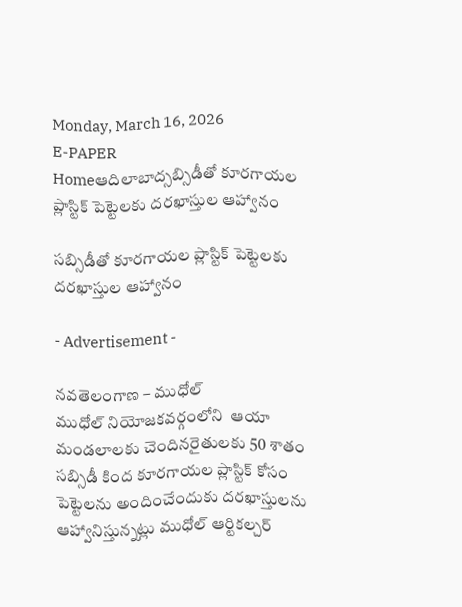Monday, March 16, 2026
E-PAPER
Homeఆదిలాబాద్సబ్సిడీతో కూరగాయల ప్లాస్టిక్ పెట్టెలకు దరఖాస్తుల ఆహ్వానం

సబ్సిడీతో కూరగాయల ప్లాస్టిక్ పెట్టెలకు దరఖాస్తుల ఆహ్వానం

- Advertisement -

నవతెలంగాణ – ముధోల్
ముధోల్ నియోజకవర్గంలోని  ఆయా మండలాలకు చెందినరైతులకు 50 శాతం సబ్సిడీ కింద కూరగాయల ప్లాస్టిక్ కోసం పెట్టెలను అందించేందుకు దరఖాస్తులను ఆహ్వానిస్తున్నట్లు ముధోల్ ఆర్టికల్చర్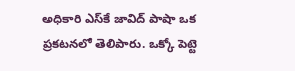అధికారి ఎస్‌కే జావిద్ పాషా ఒక ప్రకటనలో తెలిపారు. ఒక్కో పెట్టె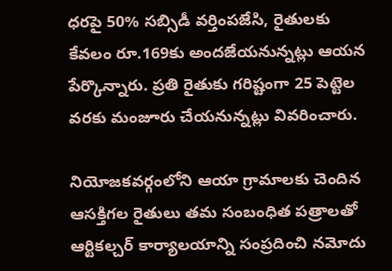ధరపై 50% సబ్సిడీ వర్తింపజేసి, రైతులకు కేవలం రూ.169కు అందజేయనున్నట్లు ఆయన పేర్కొన్నారు. ప్రతి రైతుకు గరిష్టంగా 25 పెట్టెల వరకు మంజూరు చేయనున్నట్లు వివరించారు.

నియోజకవర్గంలోని ఆయా గ్రామాలకు చెందిన ఆసక్తిగల రైతులు తమ సంబంధిత పత్రాలతో ఆర్టికల్చర్ కార్యాలయాన్ని సంప్రదించి నమోదు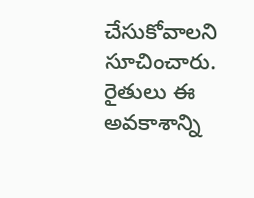చేసుకోవాలని సూచించారు. రైతులు ఈ అవకాశాన్ని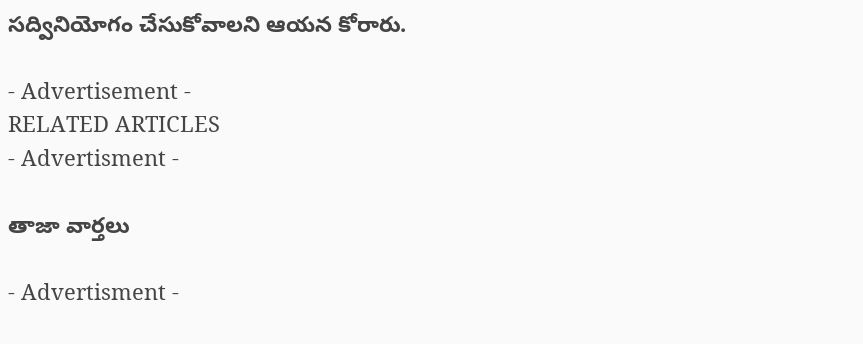సద్వినియోగం చేసుకోవాలని ఆయన కోరారు.

- Advertisement -
RELATED ARTICLES
- Advertisment -

తాజా వార్తలు

- Advertisment -